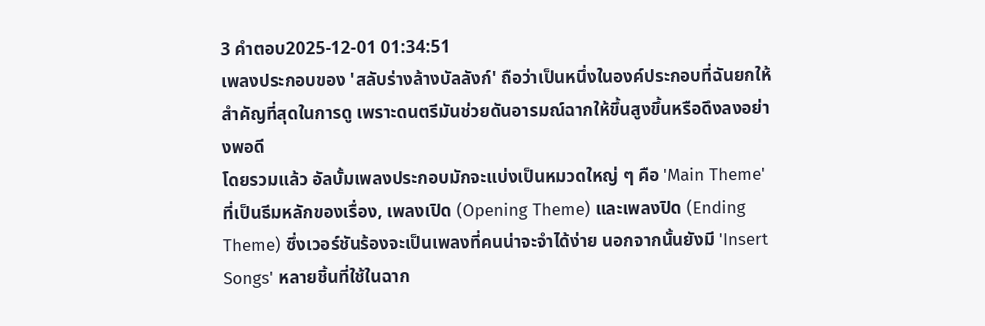3 คำตอบ2025-12-01 01:34:51
เพลงประกอบของ 'สลับร่างล้างบัลลังก์' ถือว่าเป็นหนึ่งในองค์ประกอบที่ฉันยกให้สำคัญที่สุดในการดู เพราะดนตรีมันช่วยดันอารมณ์ฉากให้ขึ้นสูงขึ้นหรือดึงลงอย่างพอดี
โดยรวมแล้ว อัลบั้มเพลงประกอบมักจะแบ่งเป็นหมวดใหญ่ ๆ คือ 'Main Theme' ที่เป็นธีมหลักของเรื่อง, เพลงเปิด (Opening Theme) และเพลงปิด (Ending Theme) ซึ่งเวอร์ชันร้องจะเป็นเพลงที่คนน่าจะจำได้ง่าย นอกจากนั้นยังมี 'Insert Songs' หลายชิ้นที่ใช้ในฉาก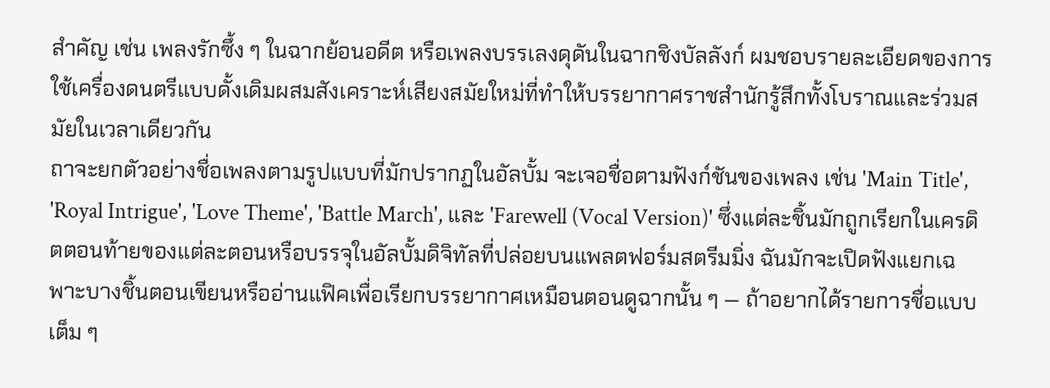สำคัญ เช่น เพลงรักซึ้ง ๆ ในฉากย้อนอดีต หรือเพลงบรรเลงดุดันในฉากชิงบัลลังก์ ผมชอบรายละเอียดของการใช้เครื่องดนตรีแบบดั้งเดิมผสมสังเคราะห์เสียงสมัยใหม่ที่ทำให้บรรยากาศราชสำนักรู้สึกทั้งโบราณและร่วมสมัยในเวลาเดียวกัน
ถาจะยกตัวอย่างชื่อเพลงตามรูปแบบที่มักปรากฏในอัลบั้ม จะเจอชื่อตามฟังก์ชันของเพลง เช่น 'Main Title', 'Royal Intrigue', 'Love Theme', 'Battle March', และ 'Farewell (Vocal Version)' ซึ่งแต่ละชิ้นมักถูกเรียกในเครดิตตอนท้ายของแต่ละตอนหรือบรรจุในอัลบั้มดิจิทัลที่ปล่อยบนแพลตฟอร์มสตรีมมิ่ง ฉันมักจะเปิดฟังแยกเฉพาะบางชิ้นตอนเขียนหรืออ่านแฟิคเพื่อเรียกบรรยากาศเหมือนตอนดูฉากนั้น ๆ — ถ้าอยากได้รายการชื่อแบบเต็ม ๆ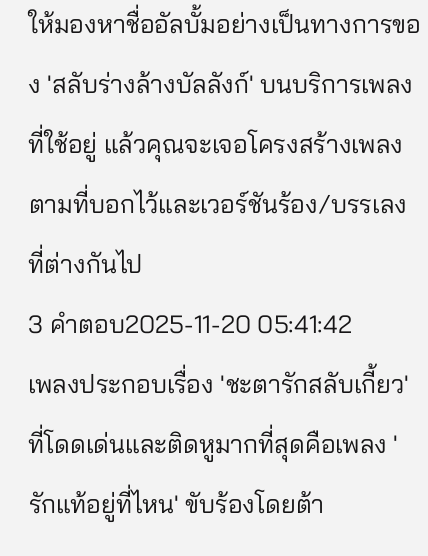ให้มองหาชื่ออัลบั้มอย่างเป็นทางการของ 'สลับร่างล้างบัลลังก์' บนบริการเพลงที่ใช้อยู่ แล้วคุณจะเจอโครงสร้างเพลงตามที่บอกไว้และเวอร์ชันร้อง/บรรเลงที่ต่างกันไป
3 คำตอบ2025-11-20 05:41:42
เพลงประกอบเรื่อง 'ชะตารักสลับเกี้ยว' ที่โดดเด่นและติดหูมากที่สุดคือเพลง 'รักแท้อยู่ที่ไหน' ขับร้องโดยต้า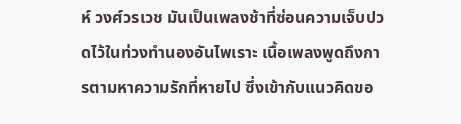ห์ วงศ์วรเวช มันเป็นเพลงช้าที่ซ่อนความเจ็บปวดไว้ในท่วงทำนองอันไพเราะ เนื้อเพลงพูดถึงการตามหาความรักที่หายไป ซึ่งเข้ากับแนวคิดขอ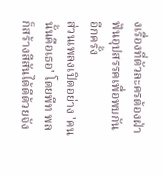งเรื่องที่ตัวละครต้องฝ่าฟันอุปสรรคเพื่อพบกันอีกครั้ง
ส่วนเพลงเปิดอย่าง 'คนนั้นคือเธอ' โดยพีท พล ก็สร้างสีสันได้ดีด้วยจัง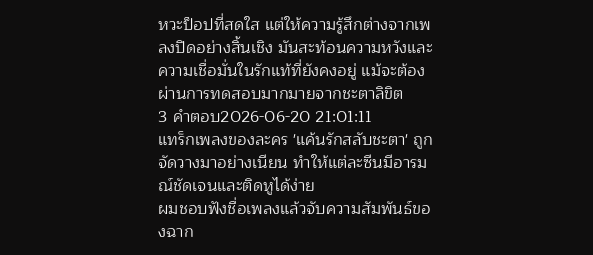หวะป็อปที่สดใส แต่ให้ความรู้สึกต่างจากเพลงปิดอย่างสิ้นเชิง มันสะท้อนความหวังและความเชื่อมั่นในรักแท้ที่ยังคงอยู่ แม้จะต้องผ่านการทดสอบมากมายจากชะตาลิขิต
3 คำตอบ2026-06-20 21:01:11
แทร็กเพลงของละคร 'แค้นรักสลับชะตา' ถูกจัดวางมาอย่างเนียน ทำให้แต่ละซีนมีอารมณ์ชัดเจนและติดหูได้ง่าย
ผมชอบฟังชื่อเพลงแล้วจับความสัมพันธ์ของฉาก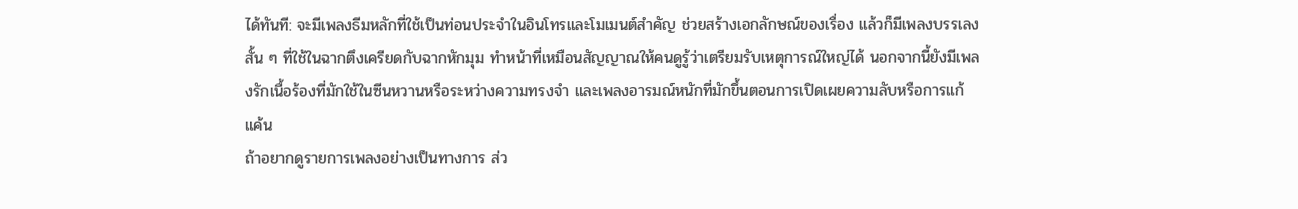ได้ทันที: จะมีเพลงธีมหลักที่ใช้เป็นท่อนประจำในอินโทรและโมเมนต์สำคัญ ช่วยสร้างเอกลักษณ์ของเรื่อง แล้วก็มีเพลงบรรเลงสั้น ๆ ที่ใช้ในฉากตึงเครียดกับฉากหักมุม ทำหน้าที่เหมือนสัญญาณให้คนดูรู้ว่าเตรียมรับเหตุการณ์ใหญ่ได้ นอกจากนี้ยังมีเพลงรักเนื้อร้องที่มักใช้ในซีนหวานหรือระหว่างความทรงจำ และเพลงอารมณ์หนักที่มักขึ้นตอนการเปิดเผยความลับหรือการแก้แค้น
ถ้าอยากดูรายการเพลงอย่างเป็นทางการ ส่ว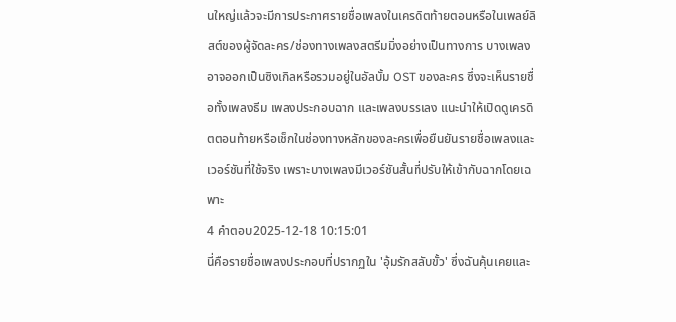นใหญ่แล้วจะมีการประกาศรายชื่อเพลงในเครดิตท้ายตอนหรือในเพลย์ลิสต์ของผู้จัดละคร/ช่องทางเพลงสตรีมมิ่งอย่างเป็นทางการ บางเพลงอาจออกเป็นซิงเกิลหรือรวมอยู่ในอัลบั้ม OST ของละคร ซึ่งจะเห็นรายชื่อทั้งเพลงธีม เพลงประกอบฉาก และเพลงบรรเลง แนะนำให้เปิดดูเครดิตตอนท้ายหรือเช็กในช่องทางหลักของละครเพื่อยืนยันรายชื่อเพลงและเวอร์ชันที่ใช้จริง เพราะบางเพลงมีเวอร์ชันสั้นที่ปรับให้เข้ากับฉากโดยเฉพาะ
4 คำตอบ2025-12-18 10:15:01
นี่คือรายชื่อเพลงประกอบที่ปรากฏใน 'อุ้มรักสลับขั้ว' ซึ่งฉันคุ้นเคยและ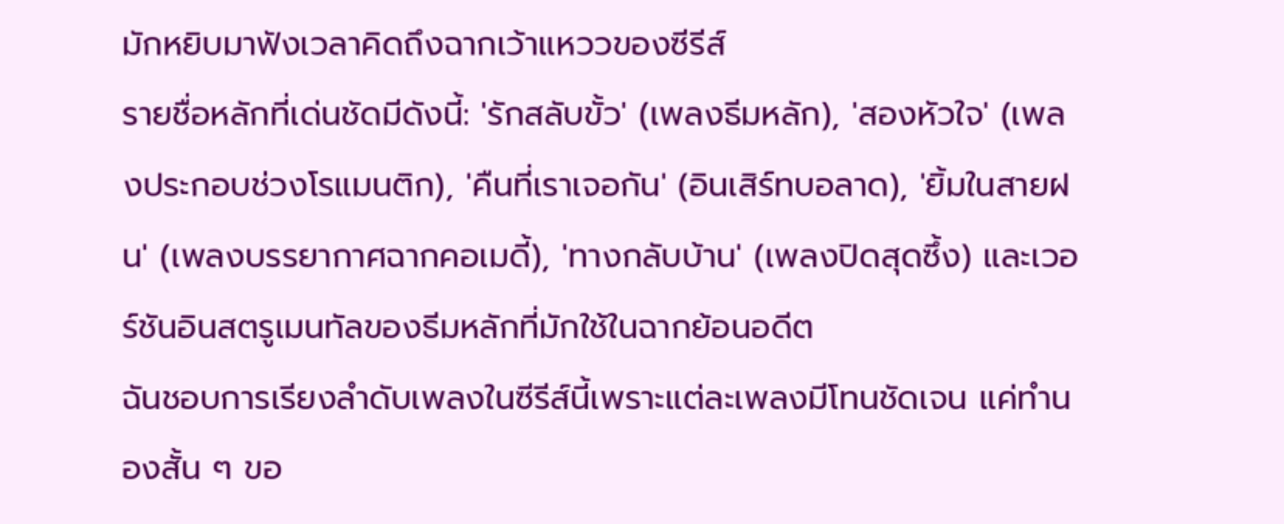มักหยิบมาฟังเวลาคิดถึงฉากเว้าแหววของซีรีส์
รายชื่อหลักที่เด่นชัดมีดังนี้: 'รักสลับขั้ว' (เพลงธีมหลัก), 'สองหัวใจ' (เพลงประกอบช่วงโรแมนติก), 'คืนที่เราเจอกัน' (อินเสิร์ทบอลาด), 'ยิ้มในสายฝน' (เพลงบรรยากาศฉากคอเมดี้), 'ทางกลับบ้าน' (เพลงปิดสุดซึ้ง) และเวอร์ชันอินสตรูเมนทัลของธีมหลักที่มักใช้ในฉากย้อนอดีต
ฉันชอบการเรียงลำดับเพลงในซีรีส์นี้เพราะแต่ละเพลงมีโทนชัดเจน แค่ทำนองสั้น ๆ ขอ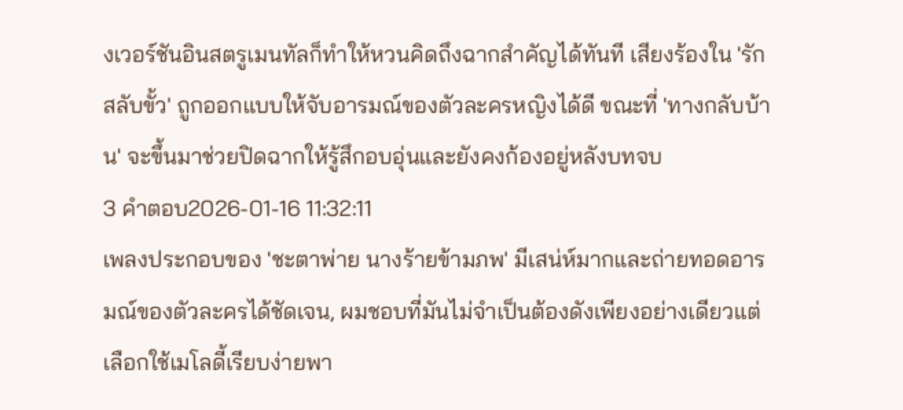งเวอร์ชันอินสตรูเมนทัลก็ทำให้หวนคิดถึงฉากสำคัญได้ทันที เสียงร้องใน 'รักสลับขั้ว' ถูกออกแบบให้จับอารมณ์ของตัวละครหญิงได้ดี ขณะที่ 'ทางกลับบ้าน' จะขึ้นมาช่วยปิดฉากให้รู้สึกอบอุ่นและยังคงก้องอยู่หลังบทจบ
3 คำตอบ2026-01-16 11:32:11
เพลงประกอบของ 'ชะตาพ่าย นางร้ายข้ามภพ' มีเสน่ห์มากและถ่ายทอดอารมณ์ของตัวละครได้ชัดเจน, ผมชอบที่มันไม่จำเป็นต้องดังเพียงอย่างเดียวแต่เลือกใช้เมโลดี้เรียบง่ายพา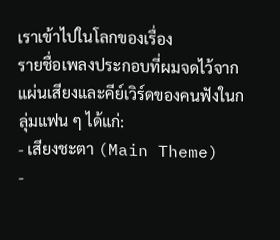เราเข้าไปในโลกของเรื่อง
รายชื่อเพลงประกอบที่ผมจดไว้จากแผ่นเสียงและคีย์เวิร์ดของคนฟังในกลุ่มแฟน ๆ ได้แก่:
- เสียงชะตา (Main Theme)
-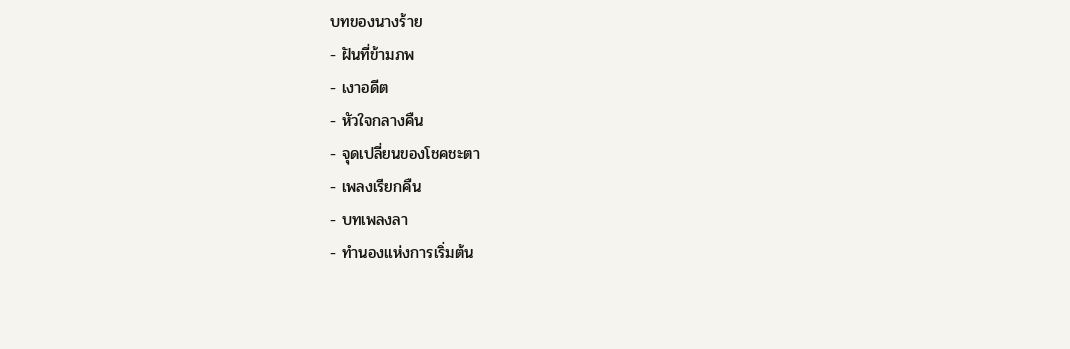บทของนางร้าย
- ฝันที่ข้ามภพ
- เงาอดีต
- หัวใจกลางคืน
- จุดเปลี่ยนของโชคชะตา
- เพลงเรียกคืน
- บทเพลงลา
- ทำนองแห่งการเริ่มต้น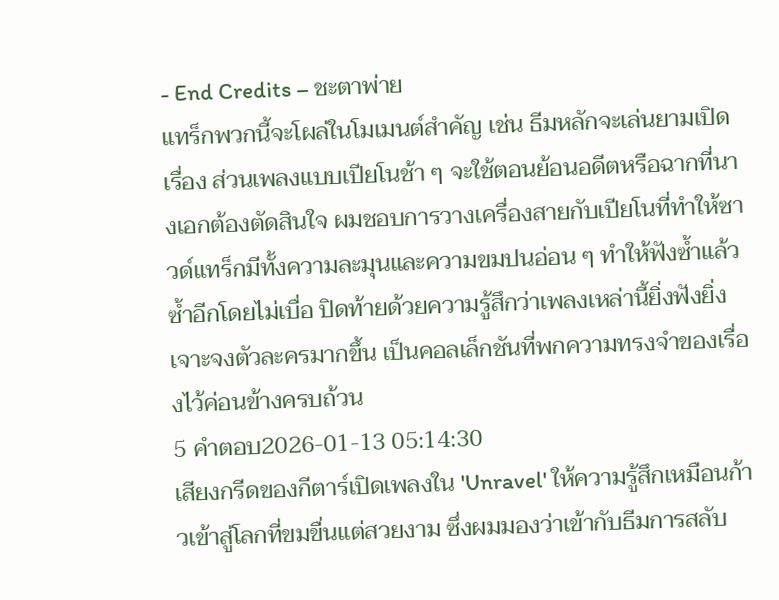- End Credits – ชะตาพ่าย
แทร็กพวกนี้จะโผล่ในโมเมนต์สำคัญ เช่น ธีมหลักจะเล่นยามเปิดเรื่อง ส่วนเพลงแบบเปียโนช้า ๆ จะใช้ตอนย้อนอดีตหรือฉากที่นางเอกต้องตัดสินใจ ผมชอบการวางเครื่องสายกับเปียโนที่ทำให้ซาวด์แทร็กมีทั้งความละมุนและความขมปนอ่อน ๆ ทำให้ฟังซ้ำแล้วซ้ำอีกโดยไม่เบื่อ ปิดท้ายด้วยความรู้สึกว่าเพลงเหล่านี้ยิ่งฟังยิ่งเจาะจงตัวละครมากขึ้น เป็นคอลเล็กชันที่พกความทรงจำของเรื่องไว้ค่อนข้างครบถ้วน
5 คำตอบ2026-01-13 05:14:30
เสียงกรีดของกีตาร์เปิดเพลงใน 'Unravel' ให้ความรู้สึกเหมือนก้าวเข้าสู่โลกที่ขมขื่นแต่สวยงาม ซึ่งผมมองว่าเข้ากับธีมการสลับ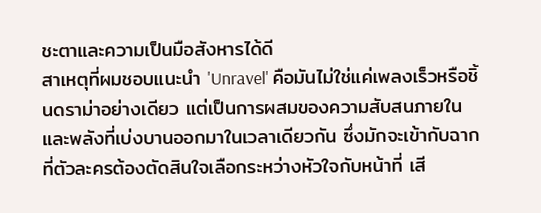ชะตาและความเป็นมือสังหารได้ดี
สาเหตุที่ผมชอบแนะนำ 'Unravel' คือมันไม่ใช่แค่เพลงเร็วหรือชิ้นดราม่าอย่างเดียว แต่เป็นการผสมของความสับสนภายในและพลังที่เบ่งบานออกมาในเวลาเดียวกัน ซึ่งมักจะเข้ากับฉากที่ตัวละครต้องตัดสินใจเลือกระหว่างหัวใจกับหน้าที่ เสี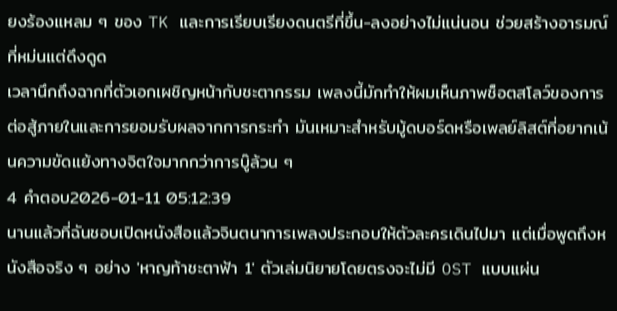ยงร้องแหลม ๆ ของ TK และการเรียบเรียงดนตรีที่ขึ้น-ลงอย่างไม่แน่นอน ช่วยสร้างอารมณ์ที่หม่นแต่ดึงดูด
เวลานึกถึงฉากที่ตัวเอกเผชิญหน้ากับชะตากรรม เพลงนี้มักทำให้ผมเห็นภาพช็อตสโลว์ของการต่อสู้ภายในและการยอมรับผลจากการกระทำ มันเหมาะสำหรับมู้ดบอร์ดหรือเพลย์ลิสต์ที่อยากเน้นความขัดแย้งทางจิตใจมากกว่าการบู๊ล้วน ๆ
4 คำตอบ2026-01-11 05:12:39
นานแล้วที่ฉันชอบเปิดหนังสือแล้วจินตนาการเพลงประกอบให้ตัวละครเดินไปมา แต่เมื่อพูดถึงหนังสือจริง ๆ อย่าง 'หาญท้าชะตาฟ้า 1' ตัวเล่มนิยายโดยตรงจะไม่มี OST แบบแผ่น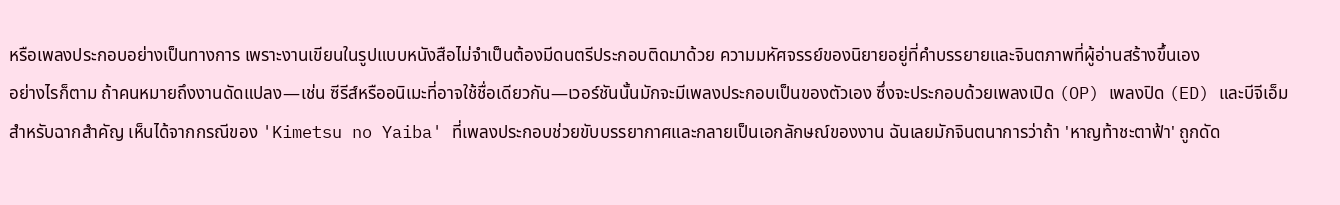หรือเพลงประกอบอย่างเป็นทางการ เพราะงานเขียนในรูปแบบหนังสือไม่จำเป็นต้องมีดนตรีประกอบติดมาด้วย ความมหัศจรรย์ของนิยายอยู่ที่คำบรรยายและจินตภาพที่ผู้อ่านสร้างขึ้นเอง
อย่างไรก็ตาม ถ้าคนหมายถึงงานดัดแปลง—เช่น ซีรีส์หรืออนิเมะที่อาจใช้ชื่อเดียวกัน—เวอร์ชันนั้นมักจะมีเพลงประกอบเป็นของตัวเอง ซึ่งจะประกอบด้วยเพลงเปิด (OP) เพลงปิด (ED) และบีจีเอ็มสำหรับฉากสำคัญ เห็นได้จากกรณีของ 'Kimetsu no Yaiba' ที่เพลงประกอบช่วยขับบรรยากาศและกลายเป็นเอกลักษณ์ของงาน ฉันเลยมักจินตนาการว่าถ้า 'หาญท้าชะตาฟ้า' ถูกดัด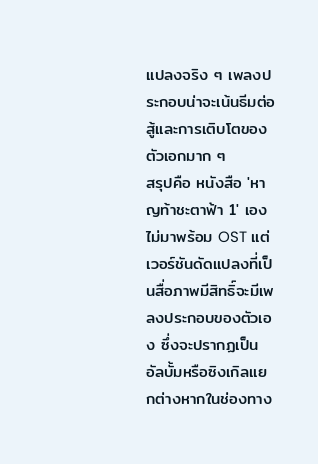แปลงจริง ๆ เพลงประกอบน่าจะเน้นธีมต่อสู้และการเติบโตของตัวเอกมาก ๆ
สรุปคือ หนังสือ 'หาญท้าชะตาฟ้า 1' เองไม่มาพร้อม OST แต่เวอร์ชันดัดแปลงที่เป็นสื่อภาพมีสิทธิ์จะมีเพลงประกอบของตัวเอง ซึ่งจะปรากฏเป็นอัลบั้มหรือซิงเกิลแยกต่างหากในช่องทาง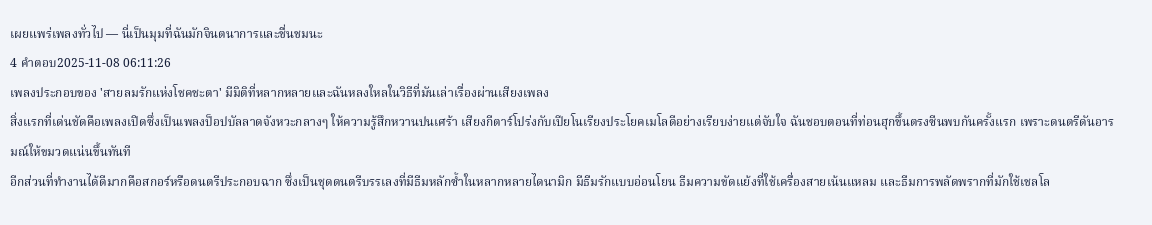เผยแพร่เพลงทั่วไป — นี่เป็นมุมที่ฉันมักจินตนาการและชื่นชมนะ
4 คำตอบ2025-11-08 06:11:26
เพลงประกอบของ 'สายลมรักแห่งโชคชะตา' มีมิติที่หลากหลายและฉันหลงใหลในวิธีที่มันเล่าเรื่องผ่านเสียงเพลง
สิ่งแรกที่เด่นชัดคือเพลงเปิดซึ่งเป็นเพลงป็อปบัลลาดจังหวะกลางๆ ให้ความรู้สึกหวานปนเศร้า เสียงกีตาร์โปร่งกับเปียโนเรียงประโยคเมโลดีอย่างเรียบง่ายแต่จับใจ ฉันชอบตอนที่ท่อนฮุกขึ้นตรงซีนพบกันครั้งแรก เพราะดนตรีดันอารมณ์ให้ขมวดแน่นขึ้นทันที
อีกส่วนที่ทำงานได้ดีมากคือสกอร์หรือดนตรีประกอบฉาก ซึ่งเป็นชุดดนตรีบรรเลงที่มีธีมหลักซ้ำในหลากหลายไดนามิก มีธีมรักแบบอ่อนโยน ธีมความขัดแย้งที่ใช้เครื่องสายเน้นแหลม และธีมการพลัดพรากที่มักใช้เชลโล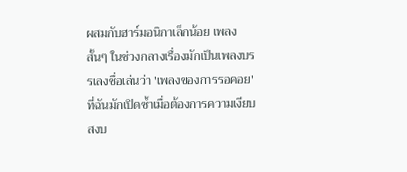ผสมกับฮาร์มอนิกาเล็กน้อย เพลงสั้นๆ ในช่วงกลางเรื่องมักเป็นเพลงบรรเลงชื่อเล่นว่า 'เพลงของการรอคอย' ที่ฉันมักเปิดซ้ำเมื่อต้องการความเงียบสงบ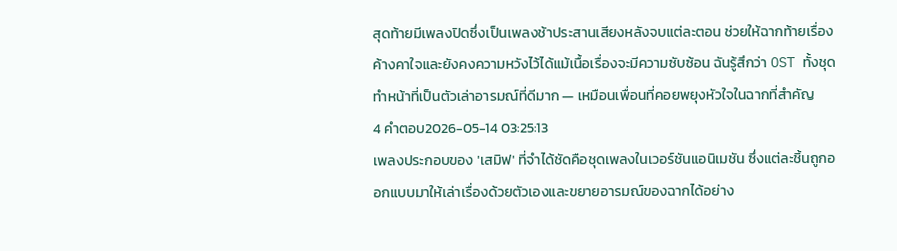สุดท้ายมีเพลงปิดซึ่งเป็นเพลงช้าประสานเสียงหลังจบแต่ละตอน ช่วยให้ฉากท้ายเรื่องค้างคาใจและยังคงความหวังไว้ได้แม้เนื้อเรื่องจะมีความซับซ้อน ฉันรู้สึกว่า OST ทั้งชุดทำหน้าที่เป็นตัวเล่าอารมณ์ที่ดีมาก — เหมือนเพื่อนที่คอยพยุงหัวใจในฉากที่สำคัญ
4 คำตอบ2026-05-14 03:25:13
เพลงประกอบของ 'เสมิฟ' ที่จำได้ชัดคือชุดเพลงในเวอร์ชันแอนิเมชัน ซึ่งแต่ละชิ้นถูกออกแบบมาให้เล่าเรื่องด้วยตัวเองและขยายอารมณ์ของฉากได้อย่าง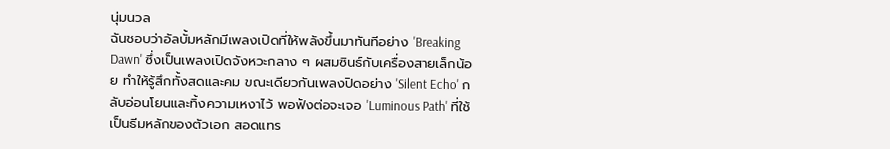นุ่มนวล
ฉันชอบว่าอัลบั้มหลักมีเพลงเปิดที่ให้พลังขึ้นมาทันทีอย่าง 'Breaking Dawn' ซึ่งเป็นเพลงเปิดจังหวะกลาง ๆ ผสมซินธ์กับเครื่องสายเล็กน้อย ทำให้รู้สึกทั้งสดและคม ขณะเดียวกันเพลงปิดอย่าง 'Silent Echo' กลับอ่อนโยนและทิ้งความเหงาไว้ พอฟังต่อจะเจอ 'Luminous Path' ที่ใช้เป็นธีมหลักของตัวเอก สอดแทร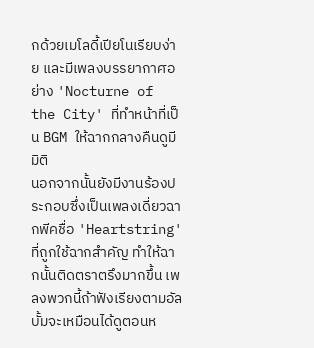กด้วยเมโลดี้เปียโนเรียบง่าย และมีเพลงบรรยากาศอย่าง 'Nocturne of the City' ที่ทำหน้าที่เป็น BGM ให้ฉากกลางคืนดูมีมิติ
นอกจากนั้นยังมีงานร้องประกอบซึ่งเป็นเพลงเดี่ยวฉากพีคชื่อ 'Heartstring' ที่ถูกใช้ฉากสำคัญ ทำให้ฉากนั้นติดตราตรึงมากขึ้น เพลงพวกนี้ถ้าฟังเรียงตามอัลบั้มจะเหมือนได้ดูตอนห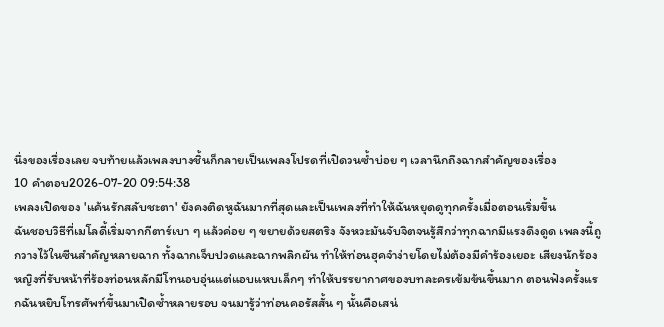นึ่งของเรื่องเลย จบท้ายแล้วเพลงบางชิ้นก็กลายเป็นเพลงโปรดที่เปิดวนซ้ำบ่อย ๆ เวลานึกถึงฉากสำคัญของเรื่อง
10 คำตอบ2026-07-20 09:54:38
เพลงเปิดของ 'แค้นรักสลับชะตา' ยังคงติดหูฉันมากที่สุดและเป็นเพลงที่ทำให้ฉันหยุดดูทุกครั้งเมื่อตอนเริ่มขึ้น
ฉันชอบวิธีที่เมโลดี้เริ่มจากกีตาร์เบา ๆ แล้วค่อย ๆ ขยายด้วยสตริง จังหวะมันจับจิตจนรู้สึกว่าทุกฉากมีแรงดึงดูด เพลงนี้ถูกวางไว้ในซีนสำคัญหลายฉาก ทั้งฉากเจ็บปวดและฉากพลิกผัน ทำให้ท่อนฮุคจำง่ายโดยไม่ต้องมีคำร้องเยอะ เสียงนักร้องหญิงที่รับหน้าที่ร้องท่อนหลักมีโทนอบอุ่นแต่แอบแหบเล็กๆ ทำให้บรรยากาศของบทละครเข้มข้นขึ้นมาก ตอนฟังครั้งแรกฉันหยิบโทรศัพท์ขึ้นมาเปิดซ้ำหลายรอบ จนมารู้ว่าท่อนคอรัสสั้น ๆ นั้นคือเสน่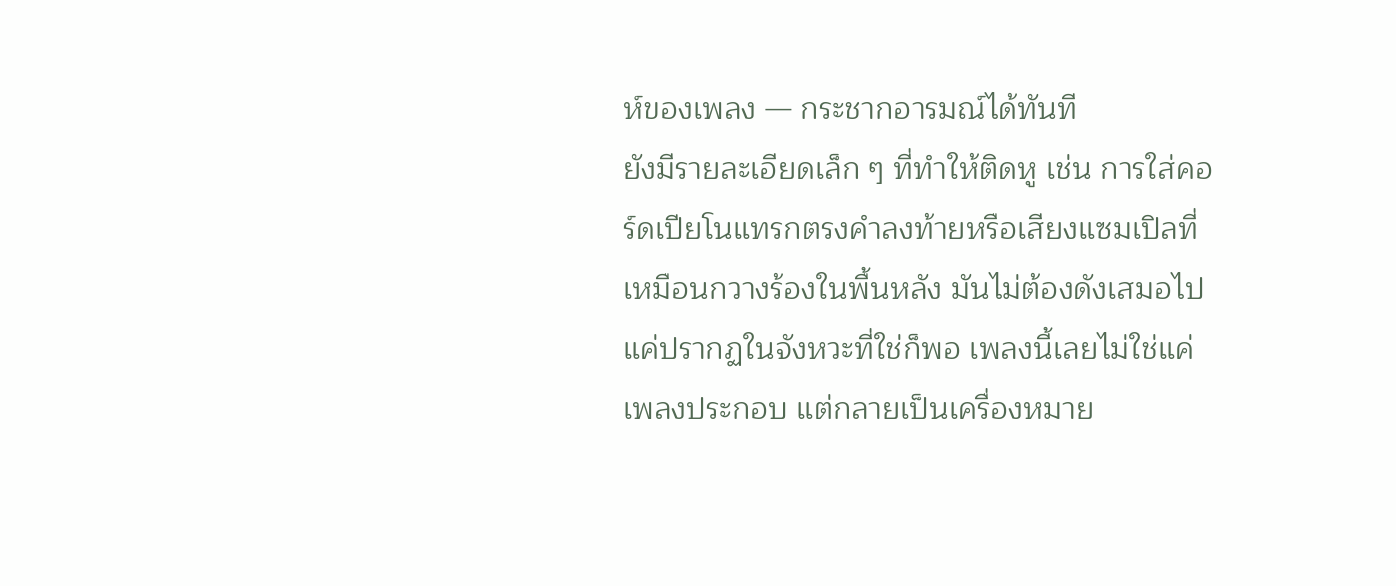ห์ของเพลง — กระชากอารมณ์ได้ทันที
ยังมีรายละเอียดเล็ก ๆ ที่ทำให้ติดหู เช่น การใส่คอร์ดเปียโนแทรกตรงคำลงท้ายหรือเสียงแซมเปิลที่เหมือนกวางร้องในพื้นหลัง มันไม่ต้องดังเสมอไป แค่ปรากฏในจังหวะที่ใช่ก็พอ เพลงนี้เลยไม่ใช่แค่เพลงประกอบ แต่กลายเป็นเครื่องหมาย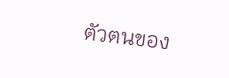ตัวตนของ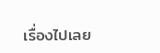เรื่องไปเลย